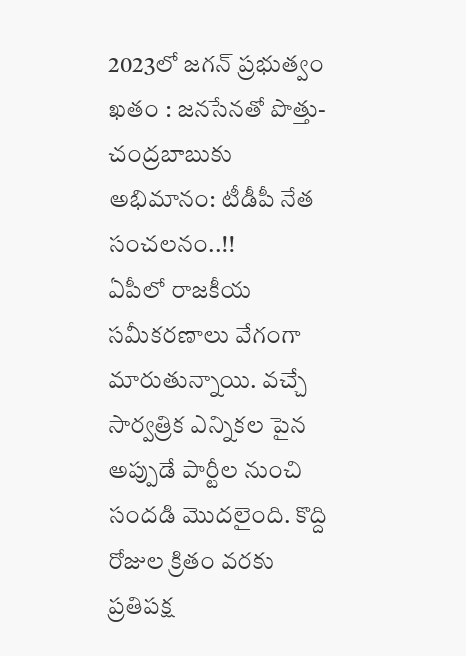2023లో జగన్ ప్రభుత్వం ఖతం : జనసేనతో పొత్తు-చంద్రబాబుకు అభిమానం: టీడీపీ నేత సంచలనం..!!
ఏపీలో రాజకీయ సమీకరణాలు వేగంగా మారుతున్నాయి. వచ్చే సార్వత్రిక ఎన్నికల పైన అప్పుడే పార్టీల నుంచి సందడి మొదలైంది. కొద్ది రోజుల క్రితం వరకు ప్రతిపక్ష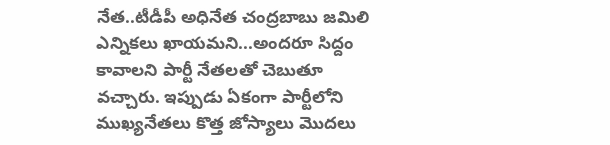నేత..టీడీపీ అధినేత చంద్రబాబు జమిలి ఎన్నికలు ఖాయమని...అందరూ సిద్దం కావాలని పార్టీ నేతలతో చెబుతూ వచ్చారు. ఇప్పుడు ఏకంగా పార్టీలోని ముఖ్యనేతలు కొత్త జోస్యాలు మొదలు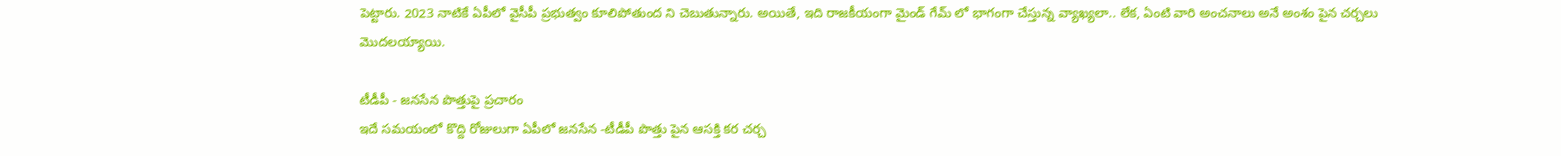పెట్టారు. 2023 నాటికే ఏపీలో వైసీపీ ప్రభుత్వం కూలిపోతుంద ని చెబుతున్నారు. అయితే, ఇది రాజకీయంగా మైండ్ గేమ్ లో భాగంగా చేస్తున్న వ్యాఖ్యలా.. లేక, ఏంటి వారి అంచనాలు అనే అంశం పైన చర్చలు మొదలయ్యాయి.

టీడీపీ - జనసేన పొత్తుపై ప్రచారం
ఇదే సమయంలో కొద్ది రోజులుగా ఏపీలో జనసేన -టీడీపీ పొత్తు పైన ఆసక్తి కర చర్చ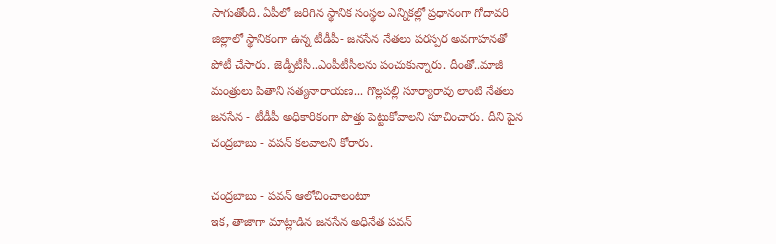సాగుతోంది. ఏపీలో జరిగిన స్థానిక సంస్థల ఎన్నికల్లో ప్రధానంగా గోదావరి జిల్లాలో స్థానికంగా ఉన్న టీడీపీ- జనసేన నేతలు పరస్పర అవగాహనతో పోటీ చేసారు. జెడ్పీటీసీ..ఎంపీటీసీలను పంచుకున్నారు. దీంతో..మాజీ మంత్రులు పితాని సత్యనారాయణ... గొల్లపల్లి సూర్యారావు లాంటి నేతలు జనసేన - టీడీపీ అధికారికంగా పొత్తు పెట్టుకోవాలని సూచించారు. దీని పైన చంద్రబాబు - వపన్ కలవాలని కోరారు.

చంద్రబాబు - పవన్ ఆలోచించాలంటూ
ఇక, తాజాగా మాట్లాడిన జనసేన అధినేత పవన్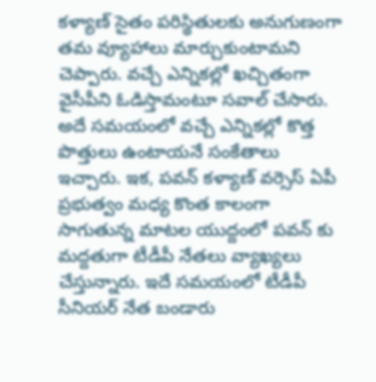కళ్యాణ్ సైతం పరిస్థితులకు అనుగుణంగా తమ వ్యూహాలు మార్చుకుంటామని చెప్పారు. వచ్చే ఎన్నికల్లో ఖచ్చితంగా వైసీపీని ఓడిస్తామంటూ సవాల్ చేసారు. అదే సమయంలో వచ్చే ఎన్నికల్లో కొత్త పొత్తులు ఉంటాయనే సంకేతాలు ఇచ్చారు. ఇక, పవన్ కళ్యాణ్ వర్సెస్ ఏపీ ప్రభుత్వం మధ్య కొంత కాలంగా సాగుతున్న మాటల యుద్దంలో పవన్ కు మద్దతుగా టీడీపీ నేతలు వ్యాఖ్యలు చేస్తున్నారు. ఇదే సమయంలో టీడీపీ సీనియర్ నేత బండారు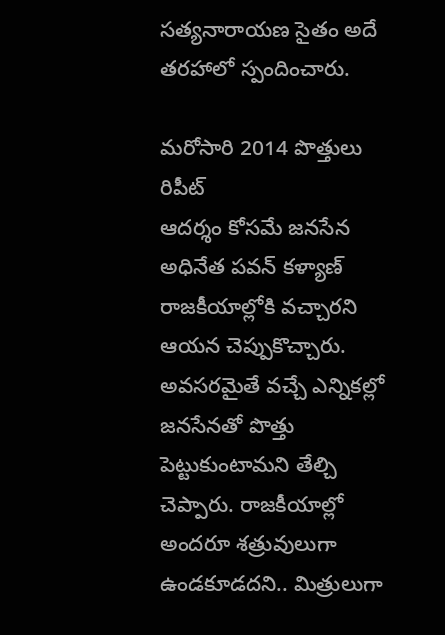సత్యనారాయణ సైతం అదే తరహాలో స్పందించారు.

మరోసారి 2014 పొత్తులు రిపీట్
ఆదర్శం కోసమే జనసేన అధినేత పవన్ కళ్యాణ్ రాజకీయాల్లోకి వచ్చారని ఆయన చెప్పుకొచ్చారు. అవసరమైతే వచ్చే ఎన్నికల్లో జనసేనతో పొత్తు పెట్టుకుంటామని తేల్చి చెప్పారు. రాజకీయాల్లో అందరూ శత్రువులుగా ఉండకూడదని.. మిత్రులుగా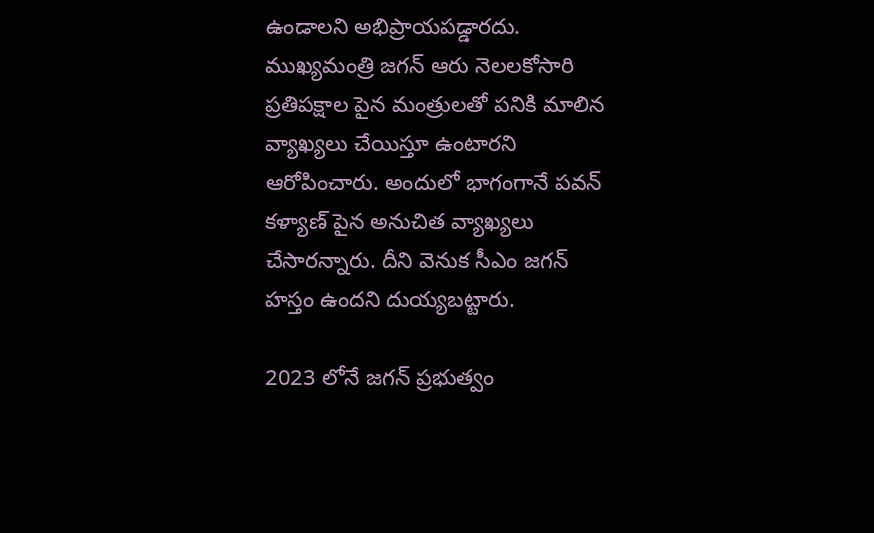ఉండాలని అభిప్రాయపడ్డారదు. ముఖ్యమంత్రి జగన్ ఆరు నెలలకోసారి ప్రతిపక్షాల పైన మంత్రులతో పనికి మాలిన వ్యాఖ్యలు చేయిస్తూ ఉంటారని ఆరోపించారు. అందులో భాగంగానే పవన్ కళ్యాణ్ పైన అనుచిత వ్యాఖ్యలు చేసారన్నారు. దీని వెనుక సీఎం జగన్ హస్తం ఉందని దుయ్యబట్టారు.

2023 లోనే జగన్ ప్రభుత్వం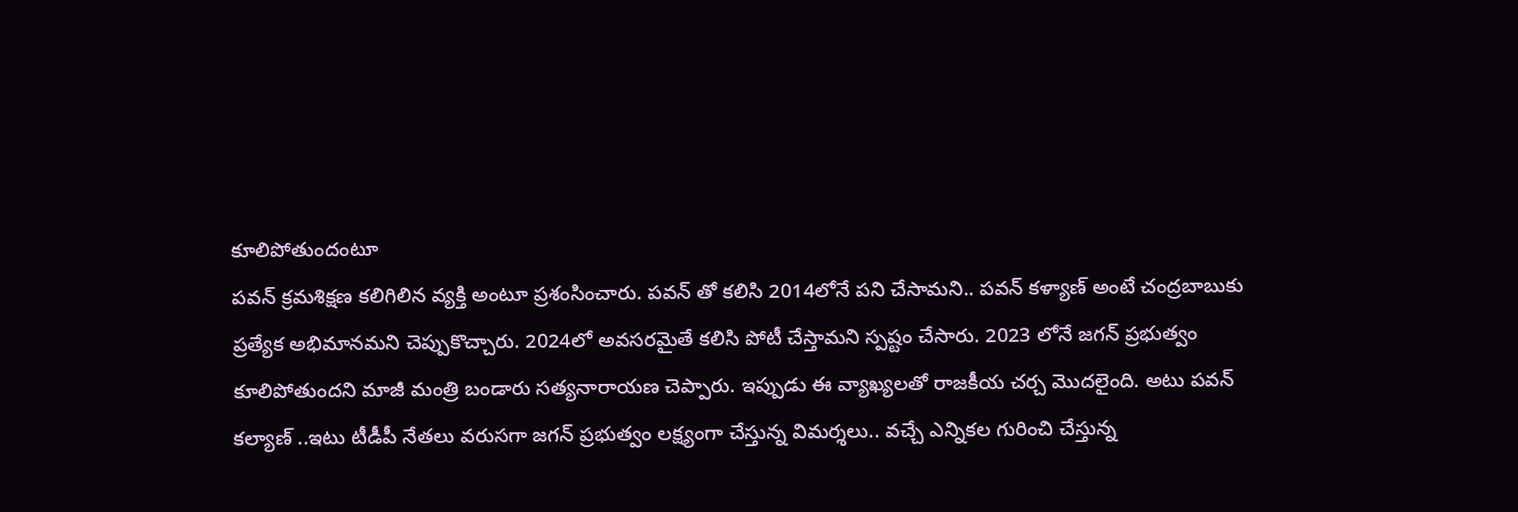కూలిపోతుందంటూ
పవన్ క్రమశిక్షణ కలిగిలిన వ్యక్తి అంటూ ప్రశంసించారు. పవన్ తో కలిసి 2014లోనే పని చేసామని.. పవన్ కళ్యాణ్ అంటే చంద్రబాబుకు ప్రత్యేక అభిమానమని చెప్పుకొచ్చారు. 2024లో అవసరమైతే కలిసి పోటీ చేస్తామని స్పష్టం చేసారు. 2023 లోనే జగన్ ప్రభుత్వం కూలిపోతుందని మాజీ మంత్రి బండారు సత్యనారాయణ చెప్పారు. ఇప్పుడు ఈ వ్యాఖ్యలతో రాజకీయ చర్చ మొదలైంది. అటు పవన్ కల్యాణ్ ..ఇటు టీడీపీ నేతలు వరుసగా జగన్ ప్రభుత్వం లక్ష్యంగా చేస్తున్న విమర్శలు.. వచ్చే ఎన్నికల గురించి చేస్తున్న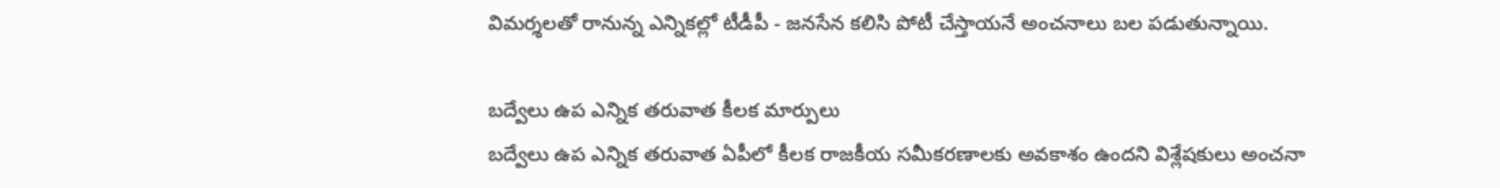విమర్శలతో రానున్న ఎన్నికల్లో టీడీపీ - జనసేన కలిసి పోటీ చేస్తాయనే అంచనాలు బల పడుతున్నాయి.

బద్వేలు ఉప ఎన్నిక తరువాత కీలక మార్పులు
బద్వేలు ఉప ఎన్నిక తరువాత ఏపీలో కీలక రాజకీయ సమీకరణాలకు అవకాశం ఉందని విశ్లేషకులు అంచనా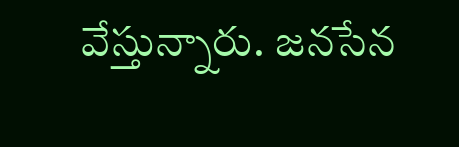వేస్తున్నారు. జనసేన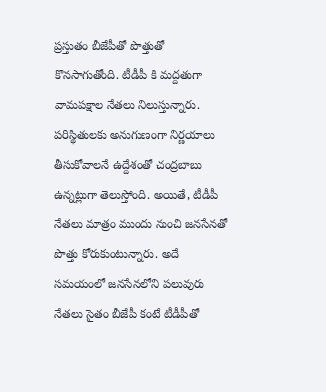ప్రస్తుతం బీజేపీతో పొత్తుతో కొనసాగుతోంది. టీడీపీ కి మద్దతుగా వామపక్షాల నేతలు నిలుస్తున్నారు. పరిస్థితులకు అనుగుణంగా నిర్ణయాలు తీసుకోవాలనే ఉద్దేశంతో చంద్రబాబు ఉన్నట్లుగా తెలుస్తోంది. అయితే, టీడీపీ నేతలు మాత్రం ముందు నుంచి జనసేనతో పొత్తు కోరుకుంటున్నారు. అదే సమయంలో జనసేనలోని పలువురు నేతలు సైతం బీజేపీ కంటే టీడీపీతో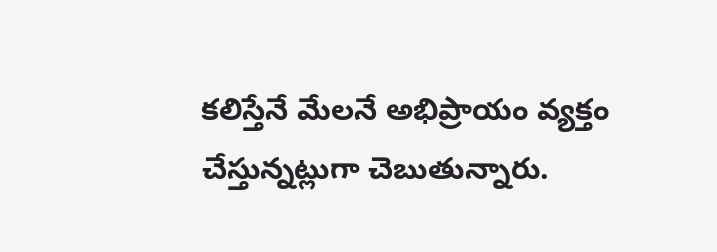కలిస్తేనే మేలనే అభిప్రాయం వ్యక్తం చేస్తున్నట్లుగా చెబుతున్నారు.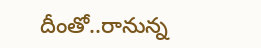దీంతో..రానున్న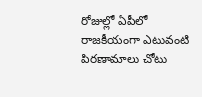రోజుల్లో ఏపీలో రాజకీయంగా ఎటువంటి పిరణామాలు చోటు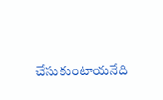చేసుకుంటాయనేది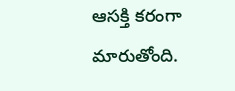ఆసక్తి కరంగా మారుతోంది.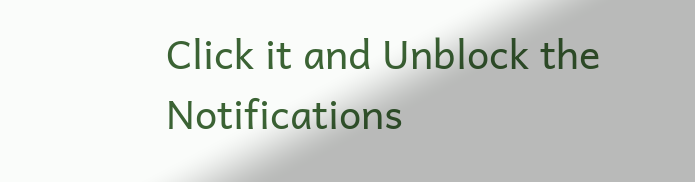Click it and Unblock the Notifications